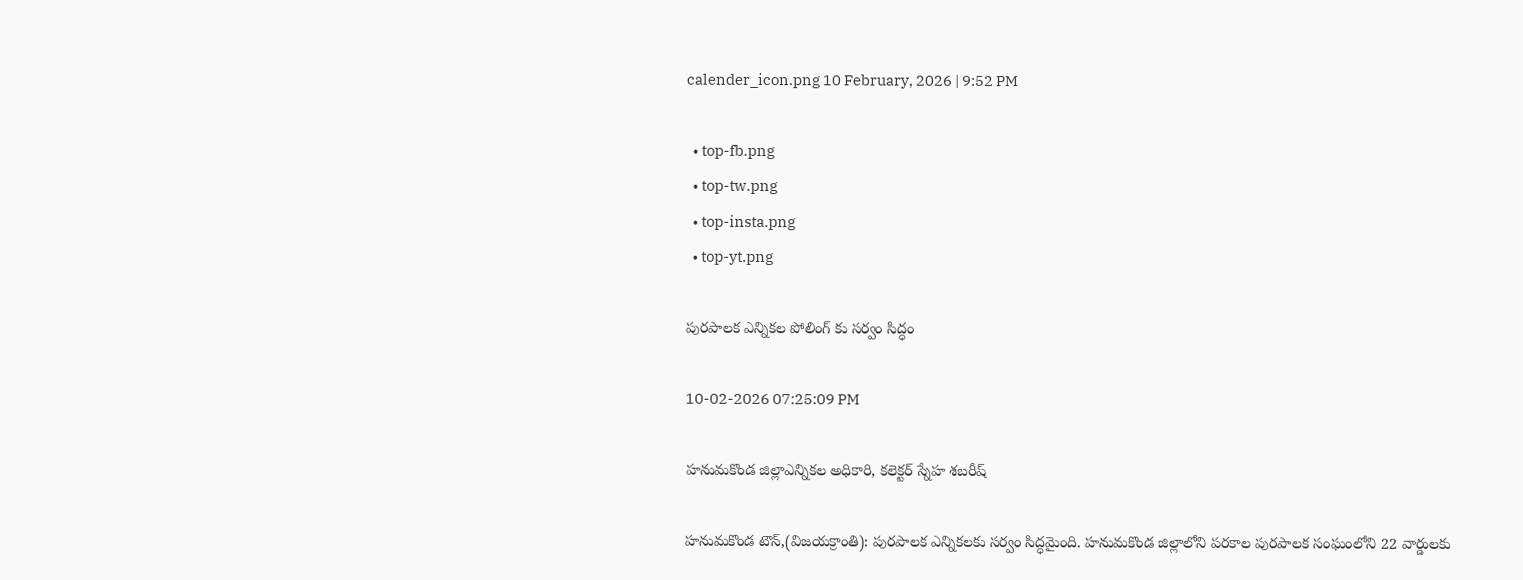calender_icon.png 10 February, 2026 | 9:52 PM

  • top-fb.png
  • top-tw.png
  • top-insta.png
  • top-yt.png

పురపాలక ఎన్నికల పోలింగ్ కు సర్వం సిద్ధం

10-02-2026 07:25:09 PM

హనుమకొండ జిల్లాఎన్నికల అధికారి, కలెక్టర్ స్నేహ శబరీష్

హనుమకొండ టౌన్,(విజయక్రాంతి): పురపాలక ఎన్నికలకు సర్వం సిద్ధమైంది. హనుమకొండ జిల్లాలోని పరకాల పురపాలక సంఘంలోని 22 వార్డులకు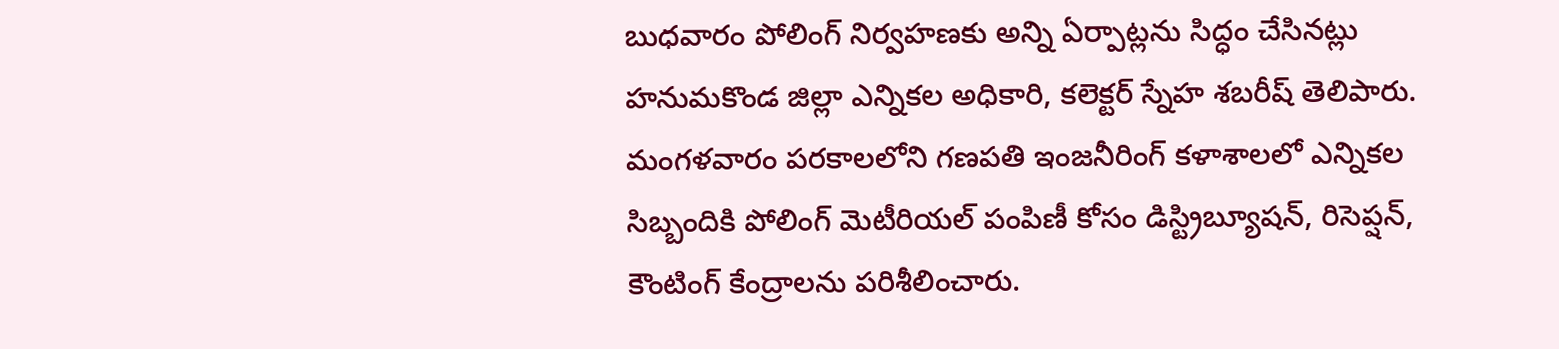బుధవారం పోలింగ్ నిర్వహణకు అన్ని ఏర్పాట్లను సిద్ధం చేసినట్లు హనుమకొండ జిల్లా ఎన్నికల అధికారి, కలెక్టర్ స్నేహ శబరీష్ తెలిపారు. మంగళవారం పరకాలలోని గణపతి ఇంజనీరింగ్ కళాశాలలో ఎన్నికల సిబ్బందికి పోలింగ్ మెటీరియల్ పంపిణీ కోసం డిస్ట్రిబ్యూషన్, రిసెప్షన్, కౌంటింగ్ కేంద్రాలను పరిశీలించారు.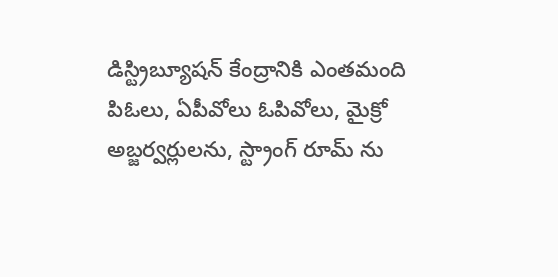డిస్ట్రిబ్యూషన్ కేంద్రానికి ఎంతమంది పిఓలు, ఏపీవోలు ఓపివోలు, మైక్రో అబ్జర్వర్లులను, స్ట్రాంగ్ రూమ్ ను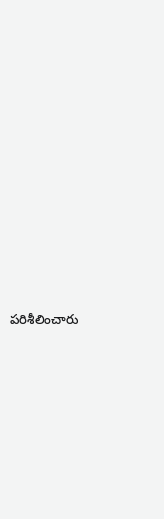పరిశీలించారు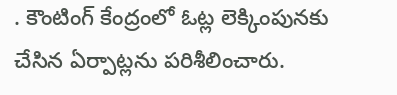. కౌంటింగ్ కేంద్రంలో ఓట్ల లెక్కింపునకు చేసిన ఏర్పాట్లను పరిశీలించారు.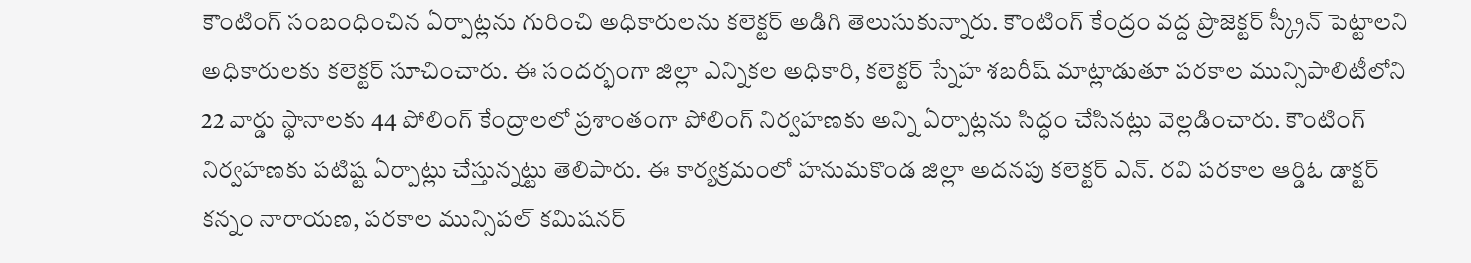కౌంటింగ్ సంబంధించిన ఏర్పాట్లను గురించి అధికారులను కలెక్టర్ అడిగి తెలుసుకున్నారు. కౌంటింగ్ కేంద్రం వద్ద ప్రొజెక్టర్ స్క్రీన్ పెట్టాలని అధికారులకు కలెక్టర్ సూచించారు. ఈ సందర్భంగా జిల్లా ఎన్నికల అధికారి, కలెక్టర్ స్నేహ శబరీష్ మాట్లాడుతూ పరకాల మున్సిపాలిటీలోని 22 వార్డు స్థానాలకు 44 పోలింగ్ కేంద్రాలలో ప్రశాంతంగా పోలింగ్ నిర్వహణకు అన్ని ఏర్పాట్లను సిద్ధం చేసినట్లు వెల్లడించారు. కౌంటింగ్ నిర్వహణకు పటిష్ట ఏర్పాట్లు చేస్తున్నట్టు తెలిపారు. ఈ కార్యక్రమంలో హనుమకొండ జిల్లా అదనపు కలెక్టర్ ఎన్. రవి పరకాల ఆర్డిఓ డాక్టర్ కన్నం నారాయణ, పరకాల మున్సిపల్ కమిషనర్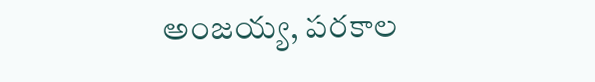అంజయ్య, పరకాల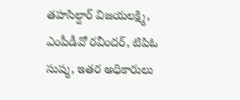తహసిల్దార్ విజయలక్ష్మి, ఎంపీడీవో రవీందర్, టిపిఓ సుష్మ, ఇతర అధికారులు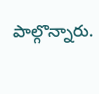పాల్గొన్నారు.